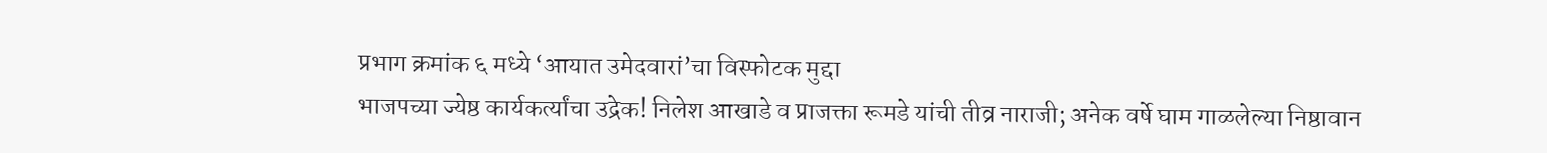प्रभाग क्रमांक ६ मध्ये ‘आयात उमेदवारां’चा विस्फोटक मुद्दा
भाजपच्या ज्येष्ठ कार्यकर्त्यांचा उद्रेक! निलेश आखाडे व प्राजक्ता रूमडे यांची तीव्र नाराजी; अनेक वर्षे घाम गाळलेल्या निष्ठावान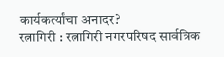कार्यकर्त्यांचा अनादर?
रत्नागिरी : रत्नागिरी नगरपरिषद सार्वत्रिक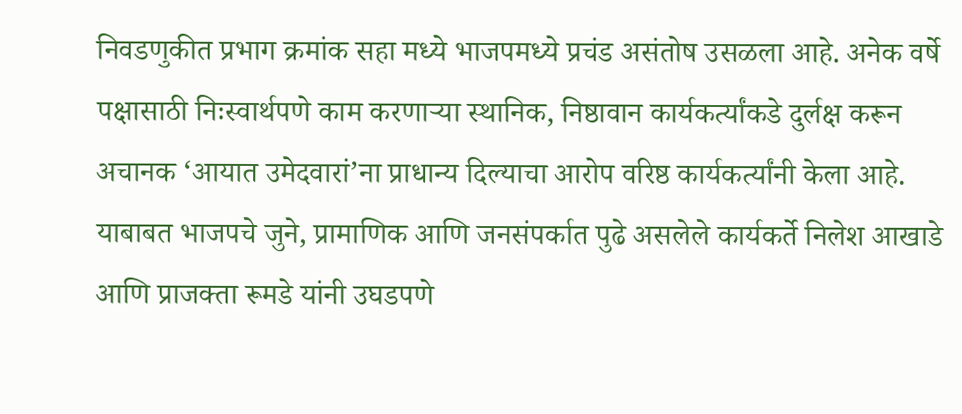निवडणुकीत प्रभाग क्रमांक सहा मध्ये भाजपमध्ये प्रचंड असंतोष उसळला आहे. अनेक वर्षे पक्षासाठी निःस्वार्थपणे काम करणाऱ्या स्थानिक, निष्ठावान कार्यकर्त्यांकडे दुर्लक्ष करून अचानक ‘आयात उमेदवारां’ना प्राधान्य दिल्याचा आरोप वरिष्ठ कार्यकर्त्यांनी केला आहे.
याबाबत भाजपचे जुने, प्रामाणिक आणि जनसंपर्कात पुढे असलेले कार्यकर्ते निलेश आखाडे आणि प्राजक्ता रूमडे यांनी उघडपणे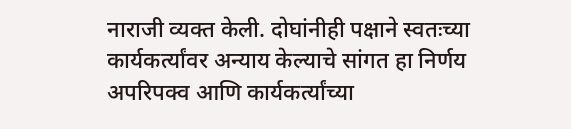नाराजी व्यक्त केली. दोघांनीही पक्षाने स्वतःच्या कार्यकर्त्यांवर अन्याय केल्याचे सांगत हा निर्णय अपरिपक्व आणि कार्यकर्त्यांच्या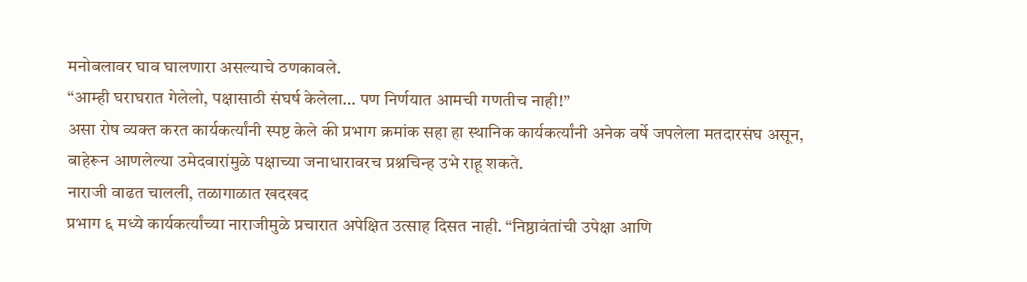मनोबलावर घाव घालणारा असल्याचे ठणकावले.
“आम्ही घराघरात गेलेलो, पक्षासाठी संघर्ष केलेला… पण निर्णयात आमची गणतीच नाही!”
असा रोष व्यक्त करत कार्यकर्त्यांनी स्पष्ट केले की प्रभाग क्रमांक सहा हा स्थानिक कार्यकर्त्यांनी अनेक वर्षे जपलेला मतदारसंघ असून, बाहेरून आणलेल्या उमेदवारांमुळे पक्षाच्या जनाधारावरच प्रश्नचिन्ह उभे राहू शकते.
नाराजी वाढत चालली, तळागाळात खदखद
प्रभाग ६ मध्ये कार्यकर्त्यांच्या नाराजीमुळे प्रचारात अपेक्षित उत्साह दिसत नाही. “निष्ठावंतांची उपेक्षा आणि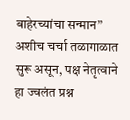बाहेरच्यांचा सन्मान” अशीच चर्चा तळागाळात सुरू असून, पक्ष नेतृत्वाने हा ज्वलंत प्रश्न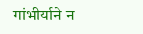गांभीर्याने न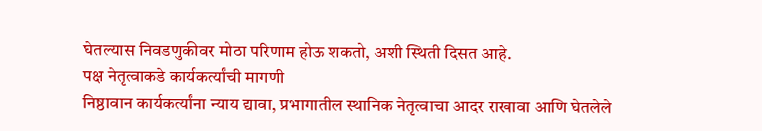घेतल्यास निवडणुकीवर मोठा परिणाम होऊ शकतो, अशी स्थिती दिसत आहे.
पक्ष नेतृत्वाकडे कार्यकर्त्यांची मागणी
निष्ठावान कार्यकर्त्यांना न्याय द्यावा, प्रभागातील स्थानिक नेतृत्वाचा आदर राखावा आणि घेतलेले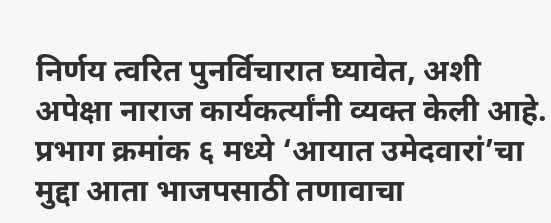निर्णय त्वरित पुनर्विचारात घ्यावेत, अशी अपेक्षा नाराज कार्यकर्त्यांनी व्यक्त केली आहे.
प्रभाग क्रमांक ६ मध्ये ‘आयात उमेदवारां’चा मुद्दा आता भाजपसाठी तणावाचा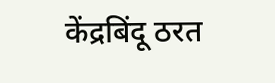केंद्रबिंदू ठरत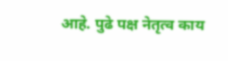आहे. पुढे पक्ष नेतृत्व काय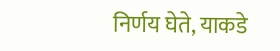निर्णय घेते, याकडे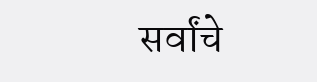सर्वांचे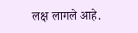लक्ष लागले आहे.